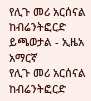የሊጉ መሪ አርሰናል ከብሬንትፎርድ ይጫወታል - ኢዜአ አማርኛ
የሊጉ መሪ አርሰናል ከብሬንትፎርድ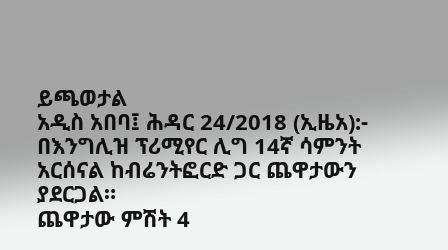ይጫወታል
አዲስ አበባ፤ ሕዳር 24/2018 (ኢዜአ):- በእንግሊዝ ፕሪሚየር ሊግ 14ኛ ሳምንት አርሰናል ከብሬንትፎርድ ጋር ጨዋታውን ያደርጋል።
ጨዋታው ምሽት 4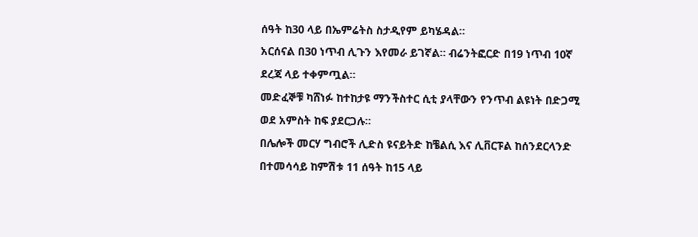ሰዓት ከ30 ላይ በኤምሬትስ ስታዲየም ይካሄዳል።
አርሰናል በ30 ነጥብ ሊጉን እየመራ ይገኛል። ብሬንትፎርድ በ19 ነጥብ 10ኛ ደረጃ ላይ ተቀምጧል።
መድፈኞቹ ካሸነፉ ከተከታዩ ማንችስተር ሲቲ ያላቸውን የንጥብ ልዩነት በድጋሚ ወደ አምስት ከፍ ያደርጋሉ።
በሌሎች መርሃ ግብሮች ሊድስ ዩናይትድ ከቼልሲ እና ሊቨርፑል ከሰንደርላንድ በተመሳሳይ ከምሽቱ 11 ሰዓት ከ15 ላይ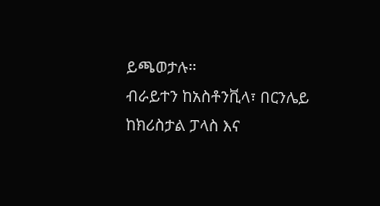ይጫወታሉ።
ብራይተን ከአስቶንቪላ፣ በርንሌይ ከክሪስታል ፓላስ እና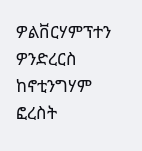ዎልቨርሃምፕተን ዎንድረርስ ከኖቲንግሃም ፎረስት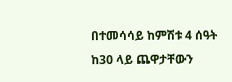በተመሳሳይ ከምሽቱ 4 ሰዓት ከ30 ላይ ጨዋታቸውን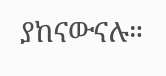ያከናውናሉ።